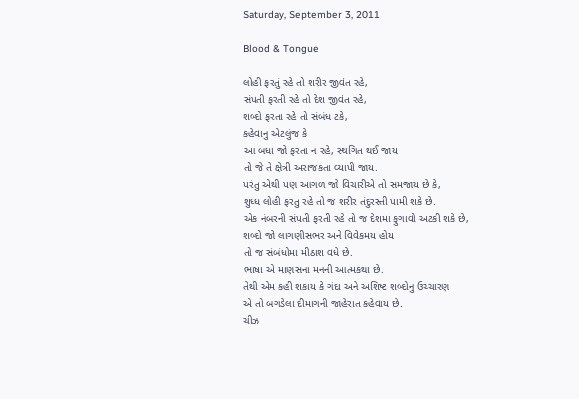Saturday, September 3, 2011

Blood & Tongue

લોહી ફરતું રહે તો શરીર જીવંત રહે,
સંપતી ફરતી રહે તો દેશ જીવંત રહે,
શબ્દો ફરતા રહે તો સંબંધ ટકે,
કહેવાનુ એટલુંજ કે
આ બધા જો ફરતા ન રહે, સ્થગિત થઈ જાય
તો જે તે ક્ષેત્રી અરાજકતા વ્યાપી જાય.
પરંતુ એથી પણ આગળ જો વિચારીએ તો સમજાય છે કે,
શુધ્ધ લોહી ફરતુ રહે તો જ શરીર તંદુરસ્તી પામી શકે છે.
એક નંબરની સંપતી ફરતી રહે તો જ દેશમા ફુગાવો અટકી શકે છે,
શબ્દો જો લાગણીસભર અને વિવેકમય હોય
તો જ સંબંધોમા મીઠાશ વધે છે.
ભાષા એ માણસના મનની આત્મકથા છે.
તેથી એમ કહી શકાય કે ગંદા અને અશિષ્ટ શબ્દોનુ ઉચ્ચારણ
એ તો બગડેલા દીમાગની જાહેરાત કહેવાય છે.
ચીઝ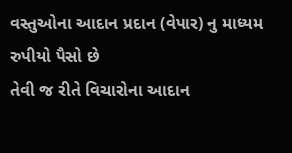વસ્તુઓના આદાન પ્રદાન (વેપાર) નુ માધ્યમ રુપીયો પૈસો છે
તેવી જ રીતે વિચારોના આદાન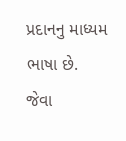પ્રદાનનુ માધ્યમ ભાષા છે.
જેવા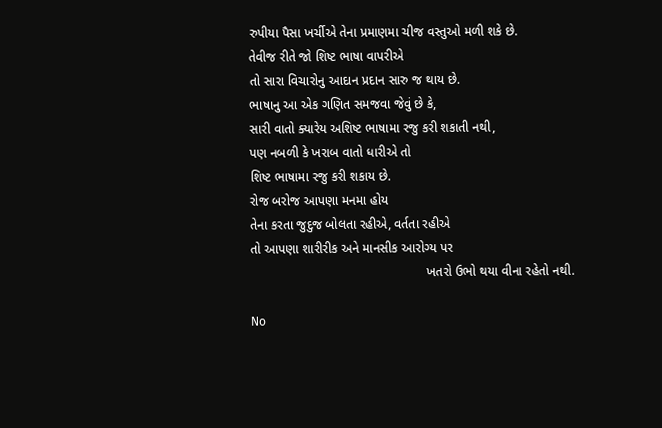રુપીયા પૈસા ખર્ચીએ તેના પ્રમાણમા ચીજ વસ્તુઓ મળી શકે છે.
તેવીજ રીતે જો શિષ્ટ ભાષા વાપરીએ
તો સારા વિચારોનુ આદાન પ્રદાન સારુ જ થાય છે.
ભાષાનુ આ એક ગણિત સમજવા જેવું છે કે,
સારી વાતો ક્યારેય અશિષ્ટ ભાષામા રજુ કરી શકાતી નથી,
પણ નબળી કે ખરાબ વાતો ધારીએ તો
શિષ્ટ ભાષામા રજુ કરી શકાય છે.
રોજ બરોજ આપણા મનમા હોય
તેના કરતા જુદુજ બોલતા રહીએ, વર્તતા રહીએ
તો આપણા શારીરીક અને માનસીક આરોગ્ય પર
                                                 ખતરો ઉભો થયા વીના રહેતો નથી.

No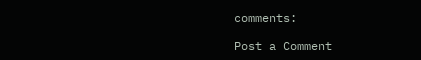comments:

Post a Comment